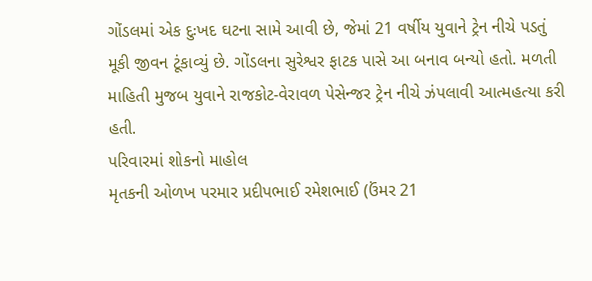ગોંડલમાં એક દુઃખદ ઘટના સામે આવી છે, જેમાં 21 વર્ષીય યુવાને ટ્રેન નીચે પડતું મૂકી જીવન ટૂંકાવ્યું છે. ગોંડલના સુરેશ્વર ફાટક પાસે આ બનાવ બન્યો હતો. મળતી માહિતી મુજબ યુવાને રાજકોટ-વેરાવળ પેસેન્જર ટ્રેન નીચે ઝંપલાવી આત્મહત્યા કરી હતી.
પરિવારમાં શોકનો માહોલ
મૃતકની ઓળખ પરમાર પ્રદીપભાઈ રમેશભાઈ (ઉંમર 21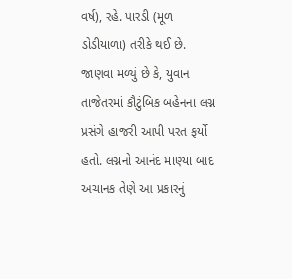વર્ષ), રહે. પારડી (મૂળ ડોડીયાળા) તરીકે થઈ છે. જાણવા મળ્યું છે કે, યુવાન તાજેતરમાં કૌટુંબિક બહેનના લગ્ન પ્રસંગે હાજરી આપી પરત ફર્યો હતો. લગ્નનો આનંદ માણ્યા બાદ અચાનક તેણે આ પ્રકારનું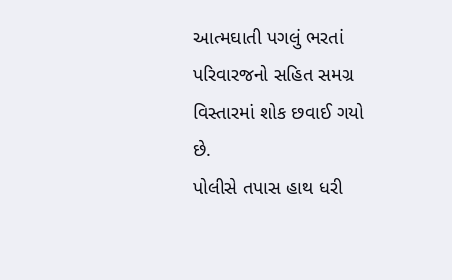આત્મઘાતી પગલું ભરતાં પરિવારજનો સહિત સમગ્ર વિસ્તારમાં શોક છવાઈ ગયો છે.
પોલીસે તપાસ હાથ ધરી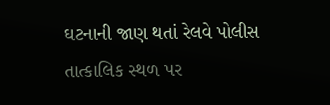ઘટનાની જાણ થતાં રેલવે પોલીસ તાત્કાલિક સ્થળ પર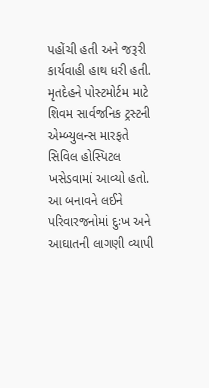પહોંચી હતી અને જરૂરી કાર્યવાહી હાથ ધરી હતી. મૃતદેહને પોસ્ટમોર્ટમ માટે શિવમ સાર્વજનિક ટ્રસ્ટની એમ્બ્યુલન્સ મારફતે સિવિલ હોસ્પિટલ ખસેડવામાં આવ્યો હતો.
આ બનાવને લઈને પરિવારજનોમાં દુઃખ અને આઘાતની લાગણી વ્યાપી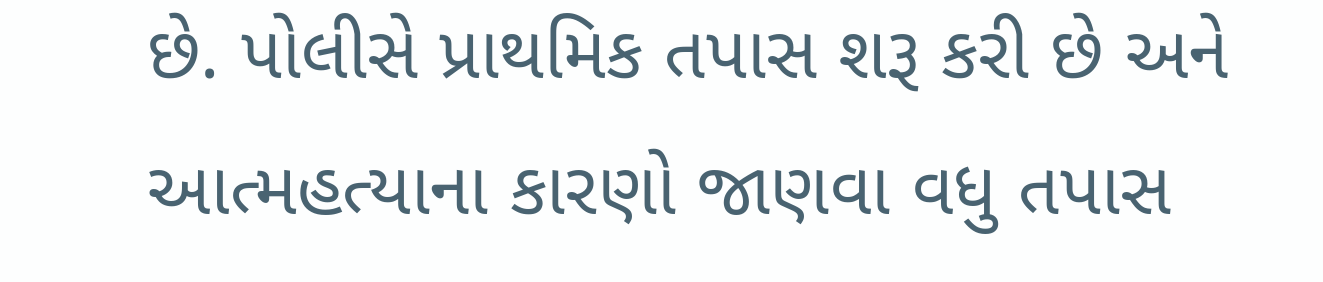છે. પોલીસે પ્રાથમિક તપાસ શરૂ કરી છે અને આત્મહત્યાના કારણો જાણવા વધુ તપાસ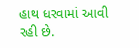હાથ ધરવામાં આવી રહી છે.